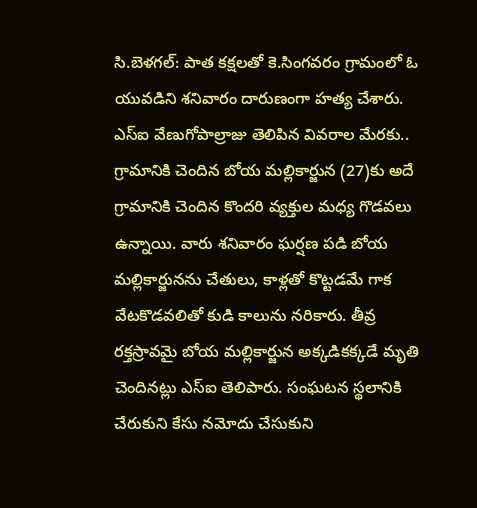సి.బెళగల్: పాత కక్షలతో కె.సింగవరం గ్రామంలో ఓ యువడిని శనివారం దారుణంగా హత్య చేశారు. ఎస్ఐ వేణుగోపాల్రాజు తెలిపిన వివరాల మేరకు.. గ్రామానికి చెందిన బోయ మల్లికార్జున (27)కు అదే గ్రామానికి చెందిన కొందరి వ్యక్తుల మధ్య గొడవలు ఉన్నాయి. వారు శనివారం ఘర్షణ పడి బోయ మల్లికార్జునను చేతులు, కాళ్లతో కొట్టడమే గాక వేటకొడవలితో కుడి కాలును నరికారు. తీవ్ర రక్తస్రావమై బోయ మల్లికార్జున అక్కడికక్కడే మృతి చెందినట్లు ఎస్ఐ తెలిపారు. సంఘటన స్థలానికి చేరుకుని కేసు నమోదు చేసుకుని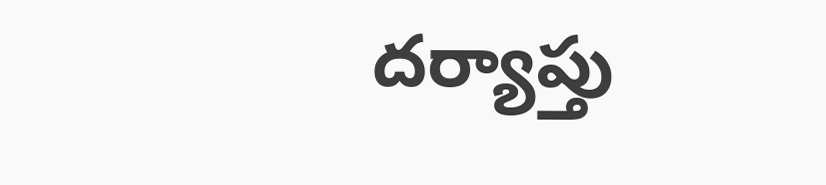దర్యాప్తు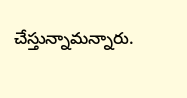చేస్తున్నామన్నారు.